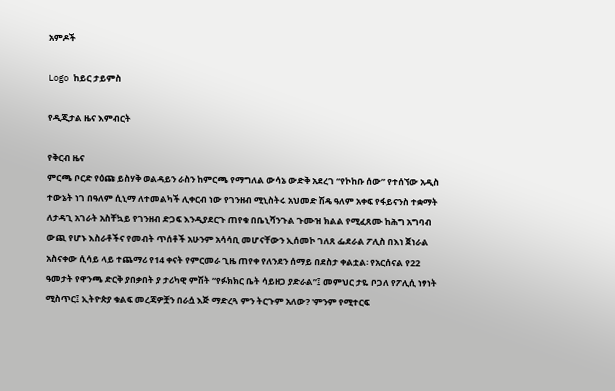አምዶች

Logo ከይር ታይምስ

የዲጂታል ዜና እምብርት

የቅርብ ዜና
ምርጫ ቦርድ የዕጩ ይስሃቅ ወልዳይን ራስን ከምርጫ የማግለል ውሳኔ ውድቅ አደረገ “የኮከቡ ሰው” የተሰኘው አዲስ ተውኔት ነገ በዓለም ሲኒማ ለተመልካች ሊቀርብ ነው የገንዘብ ሚኒስትሩ አህመድ ሽዴ ዓለም አቀፍ የፋይናንስ ተቋማት ለታዳጊ አገራት አስቸኳይ የገንዘብ ድጋፍ እንዲያደርጉ ጠየቁ በቤኒሻንጉል ጉሙዝ ክልል የሚፈጸሙ ከሕግ አግባብ ውጪ የሆኑ እስራቶችና የመብት ጥሰቶች አሁንም አሳሳቢ መሆናቸውን ኢሰመኮ ገለጸ ፌደራል ፖሊስ በእነ ጀነራል አስናቀው ሲሳይ ላይ ተጨማሪ የ14 ቀናት የምርመራ ጊዜ ጠየቀ የለንደን ሰማይ በደስታ ቀልቷል፡ የአርሰናል የ22 ዓመታት የዋንጫ ድርቅ ያበቃበት ያ ታሪካዊ ምሽት “የፉክክር ቤት ሳይዘጋ ያድራል”፤ መምህር ታዬ ቦጋለ የፖሊሲ ነፃነት ሚስጥር፤ ኢትዮጵያ ቁልፍ መረጃዎቿን በራሷ እጅ ማድረጓ ምን ትርጉም አለው? 'ምንም የሚተርፍ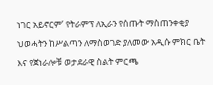ነገር አይኖርም’ የትራምፕ ለኢራን የሰጡት ማስጠንቀቂያ ህወሓትን ከሥልጣን ለማስወገድ ያለመው አዲሱ ምክር ቤት እና የጀነራሎቹ ወታደራዊ ስልት ምርጫ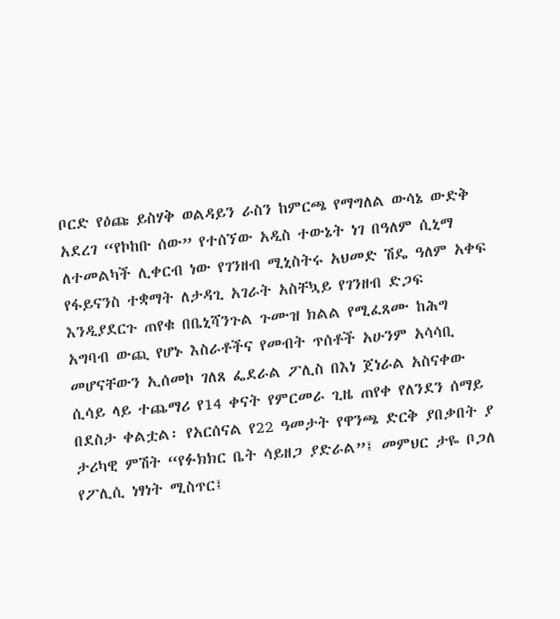ቦርድ የዕጩ ይስሃቅ ወልዳይን ራስን ከምርጫ የማግለል ውሳኔ ውድቅ አደረገ “የኮከቡ ሰው” የተሰኘው አዲስ ተውኔት ነገ በዓለም ሲኒማ ለተመልካች ሊቀርብ ነው የገንዘብ ሚኒስትሩ አህመድ ሽዴ ዓለም አቀፍ የፋይናንስ ተቋማት ለታዳጊ አገራት አስቸኳይ የገንዘብ ድጋፍ እንዲያደርጉ ጠየቁ በቤኒሻንጉል ጉሙዝ ክልል የሚፈጸሙ ከሕግ አግባብ ውጪ የሆኑ እስራቶችና የመብት ጥሰቶች አሁንም አሳሳቢ መሆናቸውን ኢሰመኮ ገለጸ ፌደራል ፖሊስ በእነ ጀነራል አስናቀው ሲሳይ ላይ ተጨማሪ የ14 ቀናት የምርመራ ጊዜ ጠየቀ የለንደን ሰማይ በደስታ ቀልቷል፡ የአርሰናል የ22 ዓመታት የዋንጫ ድርቅ ያበቃበት ያ ታሪካዊ ምሽት “የፉክክር ቤት ሳይዘጋ ያድራል”፤ መምህር ታዬ ቦጋለ የፖሊሲ ነፃነት ሚስጥር፤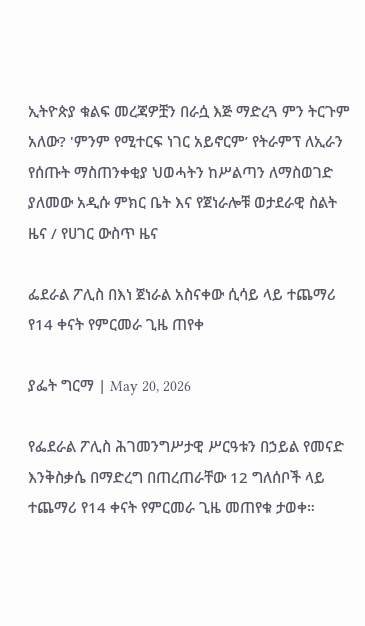ኢትዮጵያ ቁልፍ መረጃዎቿን በራሷ እጅ ማድረጓ ምን ትርጉም አለው? 'ምንም የሚተርፍ ነገር አይኖርም’ የትራምፕ ለኢራን የሰጡት ማስጠንቀቂያ ህወሓትን ከሥልጣን ለማስወገድ ያለመው አዲሱ ምክር ቤት እና የጀነራሎቹ ወታደራዊ ስልት
ዜና / የሀገር ውስጥ ዜና

ፌደራል ፖሊስ በእነ ጀነራል አስናቀው ሲሳይ ላይ ተጨማሪ የ14 ቀናት የምርመራ ጊዜ ጠየቀ

ያፌት ግርማ | May 20, 2026

የፌደራል ፖሊስ ሕገመንግሥታዊ ሥርዓቱን በኃይል የመናድ እንቅስቃሴ በማድረግ በጠረጠራቸው 12 ግለሰቦች ላይ ተጨማሪ የ14 ቀናት የምርመራ ጊዜ መጠየቁ ታወቀ።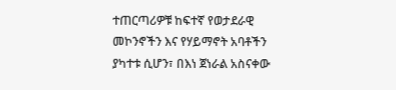ተጠርጣሪዎቹ ከፍተኛ የወታደራዊ መኮንኖችን እና የሃይማኖት አባቶችን ያካተቱ ሲሆን፣ በእነ ጀነራል አስናቀው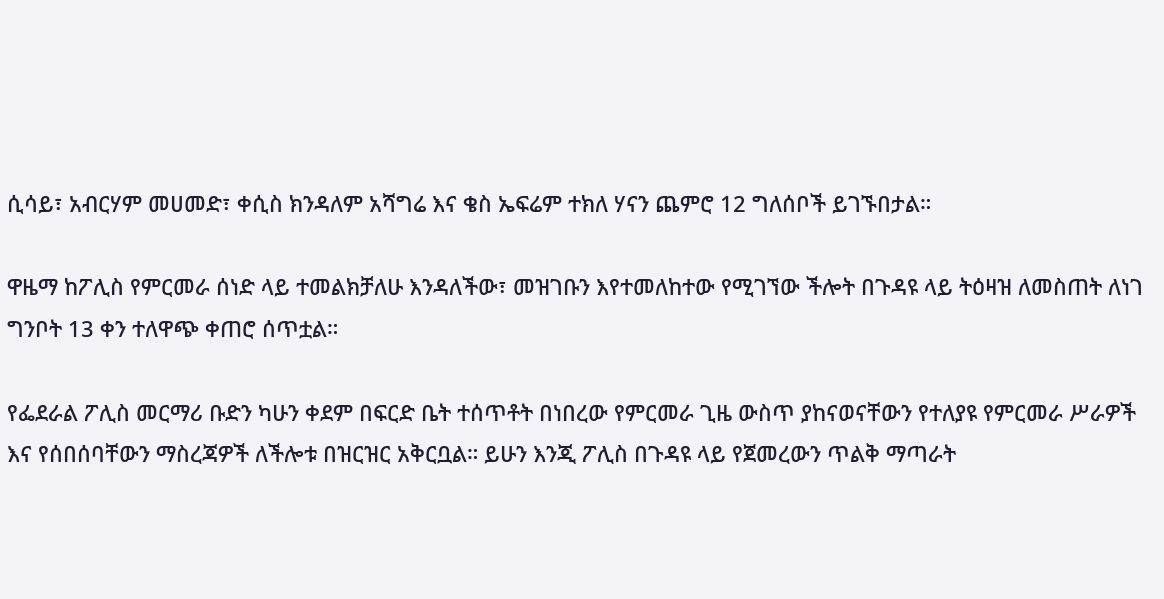ሲሳይ፣ አብርሃም መሀመድ፣ ቀሲስ ክንዳለም አሻግሬ እና ቄስ ኤፍሬም ተክለ ሃናን ጨምሮ 12 ግለሰቦች ይገኙበታል።

ዋዜማ ከፖሊስ የምርመራ ሰነድ ላይ ተመልክቻለሁ እንዳለችው፣ መዝገቡን እየተመለከተው የሚገኘው ችሎት በጉዳዩ ላይ ትዕዛዝ ለመስጠት ለነገ ግንቦት 13 ቀን ተለዋጭ ቀጠሮ ሰጥቷል።

የፌደራል ፖሊስ መርማሪ ቡድን ካሁን ቀደም በፍርድ ቤት ተሰጥቶት በነበረው የምርመራ ጊዜ ውስጥ ያከናወናቸውን የተለያዩ የምርመራ ሥራዎች እና የሰበሰባቸውን ማስረጃዎች ለችሎቱ በዝርዝር አቅርቧል። ይሁን እንጂ ፖሊስ በጉዳዩ ላይ የጀመረውን ጥልቅ ማጣራት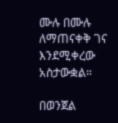ሙሉ በሙሉ ለማጠናቀቅ ገና እንደሚቀረው አስታውቋል።

በወንጀል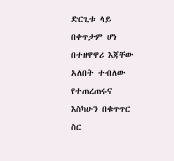ድርጊቱ ላይ በቀጥታም ሆነ በተዘዋዋሪ እጃቸው አለበት ተብለው የተጠረጠሩና እስካሁን በቁጥጥር ስር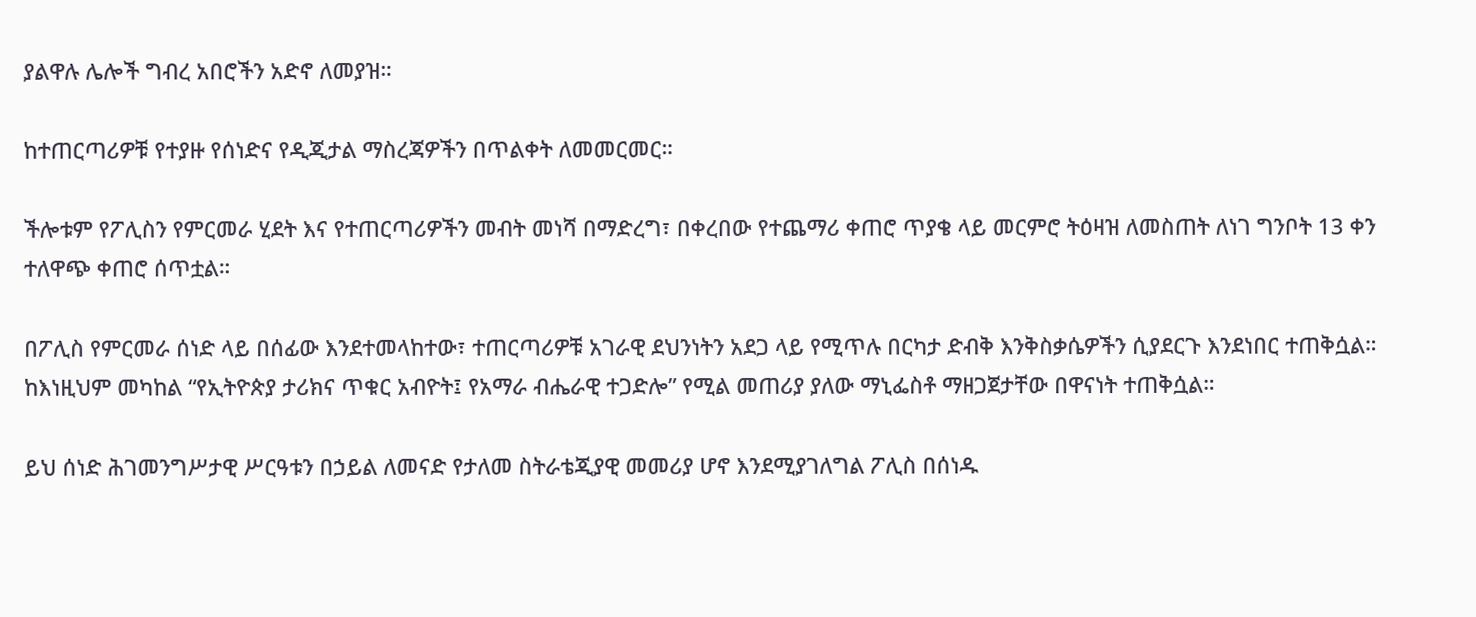ያልዋሉ ሌሎች ግብረ አበሮችን አድኖ ለመያዝ።

ከተጠርጣሪዎቹ የተያዙ የሰነድና የዲጂታል ማስረጃዎችን በጥልቀት ለመመርመር።

ችሎቱም የፖሊስን የምርመራ ሂደት እና የተጠርጣሪዎችን መብት መነሻ በማድረግ፣ በቀረበው የተጨማሪ ቀጠሮ ጥያቄ ላይ መርምሮ ትዕዛዝ ለመስጠት ለነገ ግንቦት 13 ቀን ተለዋጭ ቀጠሮ ሰጥቷል።

በፖሊስ የምርመራ ሰነድ ላይ በሰፊው እንደተመላከተው፣ ተጠርጣሪዎቹ አገራዊ ደህንነትን አደጋ ላይ የሚጥሉ በርካታ ድብቅ እንቅስቃሴዎችን ሲያደርጉ እንደነበር ተጠቅሷል። ከእነዚህም መካከል “የኢትዮጵያ ታሪክና ጥቁር አብዮት፤ የአማራ ብሔራዊ ተጋድሎ” የሚል መጠሪያ ያለው ማኒፌስቶ ማዘጋጀታቸው በዋናነት ተጠቅሷል።

ይህ ሰነድ ሕገመንግሥታዊ ሥርዓቱን በኃይል ለመናድ የታለመ ስትራቴጂያዊ መመሪያ ሆኖ እንደሚያገለግል ፖሊስ በሰነዱ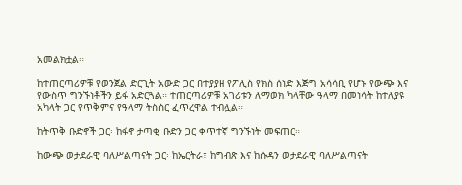አመልክቷል።

ከተጠርጣሪዎቹ የወንጀል ድርጊት አውድ ጋር በተያያዘ የፖሊስ የክስ ሰነድ እጅግ አሳሳቢ የሆኑ የውጭ እና የውስጥ ግንኙነቶችን ይፋ አድርጓል። ተጠርጣሪዎቹ አገሪቱን ለማወክ ካላቸው ዓላማ በመነሳት ከተለያዩ አካላት ጋር የጥቅምና የዓላማ ትስስር ፈጥረዋል ተብሏል።

ከትጥቅ ቡድኖች ጋር፡ ከፋኖ ታጣቂ ቡድን ጋር ቀጥተኛ ግንኙነት መፍጠር።

ከውጭ ወታደራዊ ባለሥልጣናት ጋር፡ ከኤርትራ፣ ከግብጽ እና ከሱዳን ወታደራዊ ባለሥልጣናት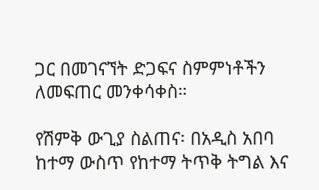ጋር በመገናኘት ድጋፍና ስምምነቶችን ለመፍጠር መንቀሳቀስ።

የሽምቅ ውጊያ ስልጠና፡ በአዲስ አበባ ከተማ ውስጥ የከተማ ትጥቅ ትግል እና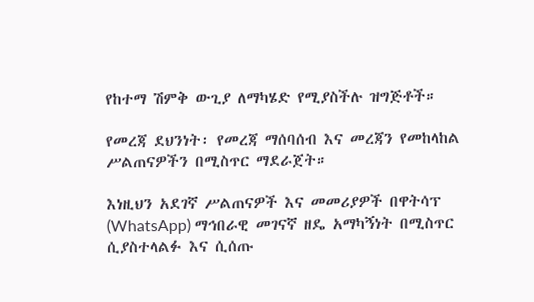የከተማ ሽምቅ ውጊያ ለማካሄድ የሚያስችሉ ዝግጅቶች።

የመረጃ ደህንነት፡ የመረጃ ማሰባሰብ እና መረጃን የመከላከል ሥልጠናዎችን በሚስጥር ማደራጀት።

እነዚህን አደገኛ ሥልጠናዎች እና መመሪያዎች በዋትሳፕ (WhatsApp) ማኅበራዊ መገናኛ ዘዴ አማካኝነት በሚስጥር ሲያስተላልፉ እና ሲሰጡ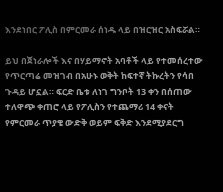እንደነበር ፖሊስ በምርመራ ሰነዱ ላይ በዝርዝር አስፍሯል።

ይህ በጀነራሎች እና በሃይማኖት አባቶች ላይ የተመሰረተው የጥርጣሬ መዝገብ በአሁኑ ወቅት ከፍተኛ ትኩረትን የሳበ ጉዳይ ሆኗል። ፍርድ ቤቱ ለነገ ግንቦት 13 ቀን በሰጠው ተለዋጭ ቀጠሮ ላይ የፖሊስን የተጨማሪ 14 ቀናት የምርመራ ጥያቄ ውድቅ ወይም ፍቅድ እንደሚያደርግ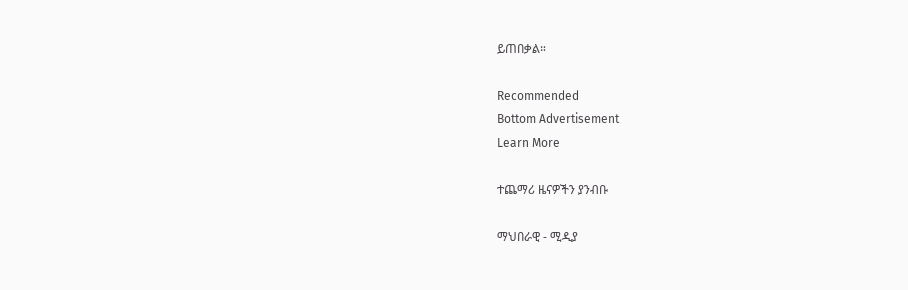ይጠበቃል።

Recommended
Bottom Advertisement
Learn More

ተጨማሪ ዜናዎችን ያንብቡ

ማህበራዊ - ሚዲያ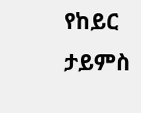የከይር ታይምስ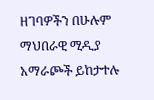ዘገባዎችን በሁሉም ማህበራዊ ሚዲያ አማራጮች ይከታተሉ